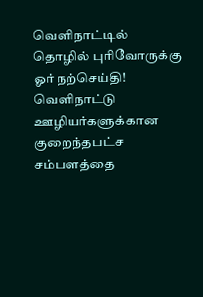வெளிநாட்டில் தொழில் புரிவோருக்கு ஓர் நற்செய்தி!
வெளிநாட்டு ஊழியர்களுக்கான குறைந்தபட்ச சம்பளத்தை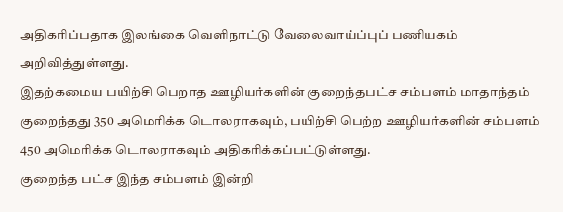அதிகரிப்பதாக இலங்கை வெளிநாட்டு வேலைவாய்ப்புப் பணியகம் அறிவித்துள்ளது.
இதற்கமைய பயிற்சி பெறாத ஊழியர்களின் குறைந்தபட்ச சம்பளம் மாதாந்தம் குறைந்தது 350 அமெரிக்க டொலராகவும், பயிற்சி பெற்ற ஊழியர்களின் சம்பளம் 450 அமெரிக்க டொலராகவும் அதிகரிக்கப்பட்டுள்ளது.
குறைந்த பட்ச இந்த சம்பளம் இன்றி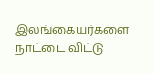இலங்கையர்களை நாட்டை விட்டு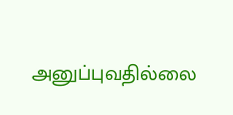அனுப்புவதில்லை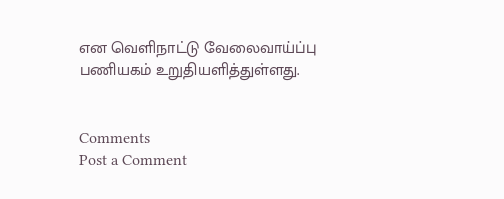என வெளிநாட்டு வேலைவாய்ப்பு பணியகம் உறுதியளித்துள்ளது.


Comments
Post a Comment